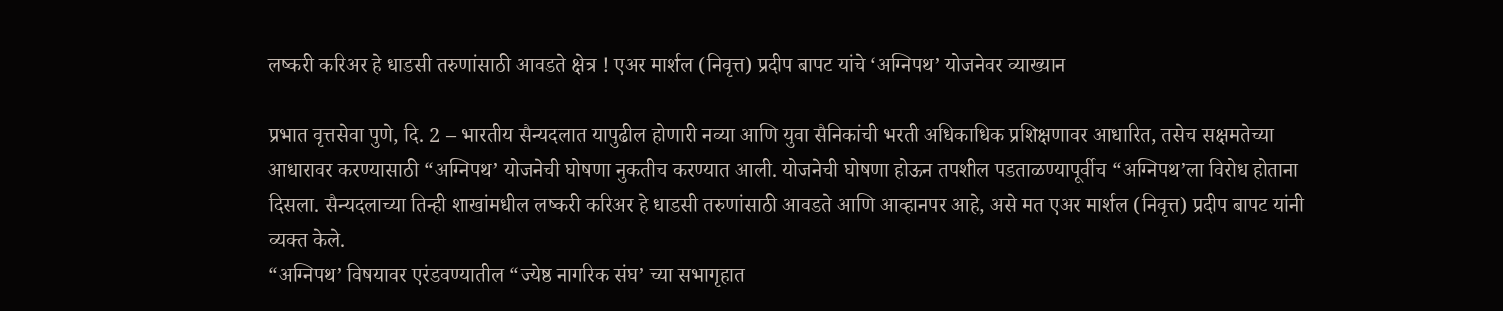लष्करी करिअर हे धाडसी तरुणांसाठी आवडते क्षेत्र ! एअर मार्शल (निवृत्त) प्रदीप बापट यांचे ‘अग्निपथ’ योजनेवर व्याख्यान

प्रभात वृत्तसेवा पुणे, दि. 2 – भारतीय सैन्यदलात यापुढील होणारी नव्या आणि युवा सैनिकांची भरती अधिकाधिक प्रशिक्षणावर आधारित, तसेच सक्षमतेच्या आधारावर करण्यासाठी “अग्निपथ’ योजनेची घोषणा नुकतीच करण्यात आली. योजनेची घोषणा होऊन तपशील पडताळण्यापूर्वीच “अग्निपथ’ला विरोध होताना दिसला. सैन्यदलाच्या तिन्ही शाखांमधील लष्करी करिअर हे धाडसी तरुणांसाठी आवडते आणि आव्हानपर आहे, असे मत एअर मार्शल (निवृत्त) प्रदीप बापट यांनी व्यक्त केले.
“अग्निपथ’ विषयावर एरंडवण्यातील “ज्येष्ठ नागरिक संघ’ च्या सभागृहात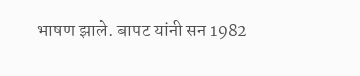भाषण झाले. बापट यांनी सन 1982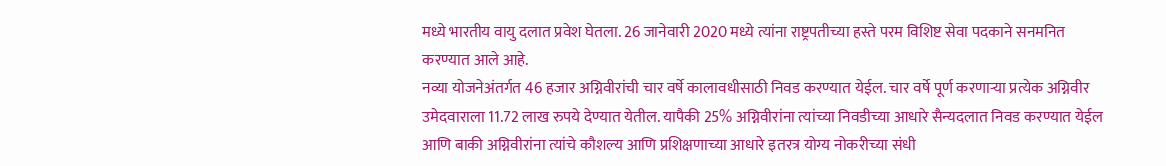मध्ये भारतीय वायु दलात प्रवेश घेतला. 26 जानेवारी 2020 मध्ये त्यांना राष्ट्रपतीच्या हस्ते परम विशिष्ट सेवा पदकाने सनमनित करण्यात आले आहे.
नव्या योजनेअंतर्गत 46 हजार अग्निवीरांची चार वर्षे कालावधीसाठी निवड करण्यात येईल. चार वर्षे पूर्ण करणाऱ्या प्रत्येक अग्निवीर उमेदवाराला 11.72 लाख रुपये देण्यात येतील. यापैकी 25% अग्निवीरांना त्यांच्या निवडीच्या आधारे सैन्यदलात निवड करण्यात येईल आणि बाकी अग्निवीरांना त्यांचे कौशल्य आणि प्रशिक्षणाच्या आधारे इतरत्र योग्य नोकरीच्या संधी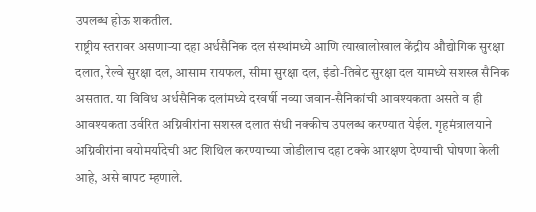उपलब्ध होऊ शकतील.
राष्ट्रीय स्तरावर असणाऱ्या दहा अर्धसैनिक दल संस्थांमध्ये आणि त्याखालोखाल केंद्रीय औद्योगिक सुरक्षा दलात, रेल्वे सुरक्षा दल, आसाम रायफल, सीमा सुरक्षा दल, इंडो-तिबेट सुरक्षा दल यामध्ये सशस्त्र सैनिक असतात. या विविध अर्धसैनिक दलांमध्ये दरवर्षी नव्या जवान-सैनिकांची आवश्यकता असते व ही आवश्यकता उर्वरित अग्निवीरांना सशस्त्र दलात संधी नक्कीच उपलब्ध करण्यात येईल. गृहमंत्रालयाने अग्निवीरांना वयोमर्यादेची अट शिथिल करण्याच्या जोडीलाच दहा टक्के आरक्षण देण्याची घोषणा केली आहे, असे बापट म्हणाले.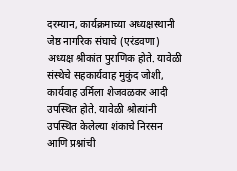दरम्यान, कार्यक्रमाच्या अध्यक्षस्थानी जेष्ठ नागरिक संघाचे (एरंडवणा) अध्यक्ष श्रीकांत पुराणिक होते. यावेळी संस्थेचे सहकार्यवाह मुकुंद जोशी, कार्यवाह उर्मिला शेजवळकर आदी उपस्थित होते. यावेळी श्रोत्यांनी उपस्थित केलेल्या शंकाचे निरसन आणि प्रश्नांची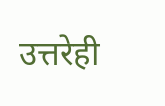उत्तरेही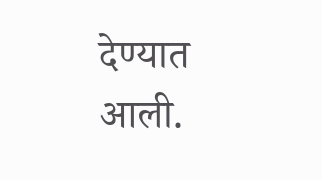देण्यात आली.